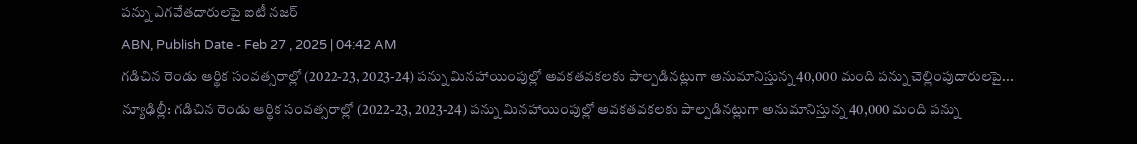పన్ను ఎగవేతదారులపై ఐటీ నజర్
ABN, Publish Date - Feb 27 , 2025 | 04:42 AM
గడిచిన రెండు ఆర్థిక సంవత్సరాల్లో (2022-23, 2023-24) పన్ను మినహాయింపుల్లో అవకతవకలకు పాల్పడినట్లుగా అనుమానిస్తున్న 40,000 మంది పన్ను చెల్లింపుదారులపై...
న్యూఢిల్లీ: గడిచిన రెండు ఆర్థిక సంవత్సరాల్లో (2022-23, 2023-24) పన్ను మినహాయింపుల్లో అవకతవకలకు పాల్పడినట్లుగా అనుమానిస్తున్న 40,000 మంది పన్ను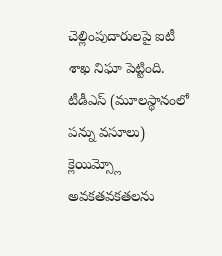చెల్లింపుదారులపై ఐటీ శాఖ నిఘా పెట్టింది. టీడీఎస్ (మూలస్థానంలో పన్ను వసూలు) క్లెయిమ్స్లో అవకతవకతలను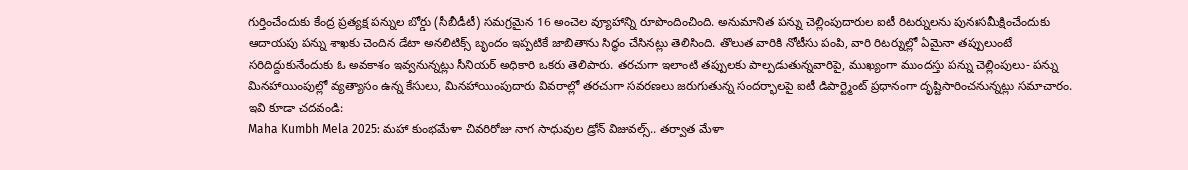గుర్తించేందుకు కేంద్ర ప్రత్యక్ష పన్నుల బోర్డు (సీబీడీటీ) సమగ్రమైన 16 అంచెల వ్యూహాన్ని రూపొందించింది. అనుమానిత పన్ను చెల్లింపుదారుల ఐటీ రిటర్నులను పునఃసమీక్షించేందుకు ఆదాయపు పన్ను శాఖకు చెందిన డేటా అనలిటిక్స్ బృందం ఇప్పటికే జాబితాను సిద్ధం చేసినట్లు తెలిసింది. తొలుత వారికి నోటీసు పంపి, వారి రిటర్నుల్లో ఏమైనా తప్పులుంటే సరిదిద్దుకునేందుకు ఓ అవకాశం ఇవ్వనున్నట్లు సీనియర్ అధికారి ఒకరు తెలిపారు. తరచుగా ఇలాంటి తప్పులకు పాల్పడుతున్నవారిపై, ముఖ్యంగా ముందస్తు పన్ను చెల్లింపులు- పన్ను మినహాయింపుల్లో వ్యత్యాసం ఉన్న కేసులు, మినహాయింపుదారు వివరాల్లో తరచుగా సవరణలు జరుగుతున్న సందర్భాలపై ఐటీ డిపార్ట్మెంట్ ప్రధానంగా దృష్టిసారించనున్నట్లు సమాచారం.
ఇవి కూడా చదవండి:
Maha Kumbh Mela 2025: మహా కుంభమేళా చివరిరోజు నాగ సాధువుల డ్రోన్ విజువల్స్.. తర్వాత మేళా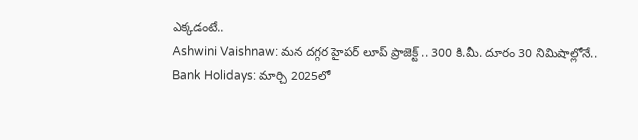ఎక్కడంటే..
Ashwini Vaishnaw: మన దగ్గర హైపర్ లూప్ ప్రాజెక్ట్ .. 300 కి.మీ. దూరం 30 నిమిషాల్లోనే..
Bank Holidays: మార్చి 2025లో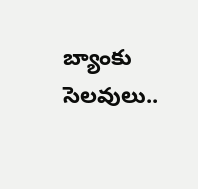బ్యాంకు సెలవులు..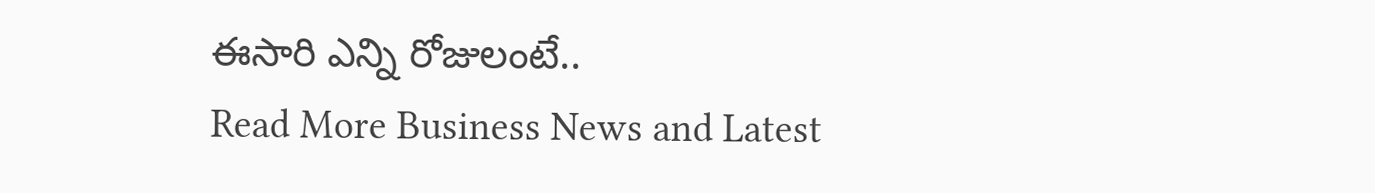ఈసారి ఎన్ని రోజులంటే..
Read More Business News and Latest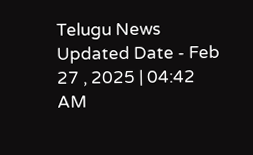Telugu News
Updated Date - Feb 27 , 2025 | 04:42 AM